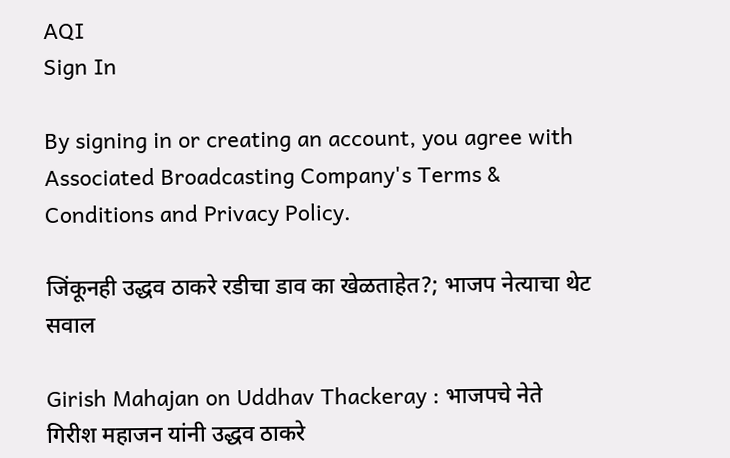AQI
Sign In

By signing in or creating an account, you agree with Associated Broadcasting Company's Terms & Conditions and Privacy Policy.

जिंकूनही उद्धव ठाकरे रडीचा डाव का खेळताहेत?; भाजप नेत्याचा थेट सवाल

Girish Mahajan on Uddhav Thackeray : भाजपचे नेते गिरीश महाजन यांनी उद्धव ठाकरे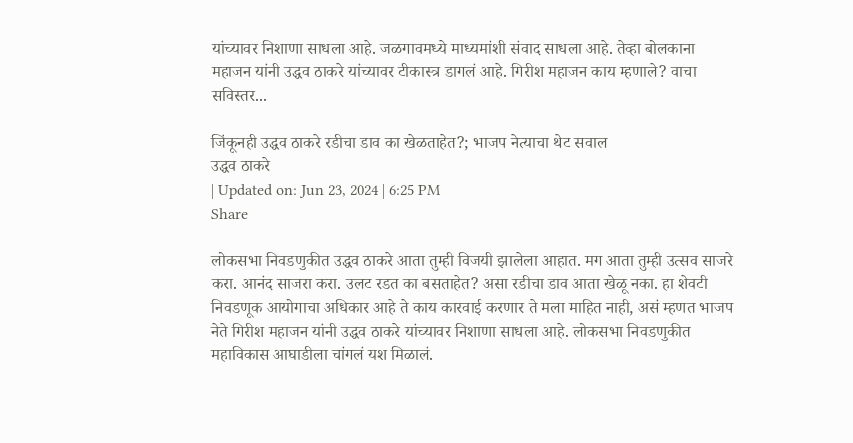यांच्यावर निशाणा साधला आहे. जळगावमध्ये माध्यमांशी संवाद साधला आहे. तेव्हा बोलकाना महाजन यांनी उद्धव ठाकरे यांच्यावर टीकास्त्र डागलं आहे. गिरीश महाजन काय म्हणाले? वाचा सविस्तर...

जिंकूनही उद्धव ठाकरे रडीचा डाव का खेळताहेत?; भाजप नेत्याचा थेट सवाल
उद्धव ठाकरे
| Updated on: Jun 23, 2024 | 6:25 PM
Share

लोकसभा निवडणुकीत उद्धव ठाकरे आता तुम्ही विजयी झालेला आहात. मग आता तुम्ही उत्सव साजरे करा. आनंद साजरा करा. उलट रडत का बसताहेत? असा रडीचा डाव आता खेळू नका. हा शेवटी निवडणूक आयोगाचा अधिकार आहे ते काय कारवाई करणार ते मला माहित नाही, असं म्हणत भाजप नेते गिरीश महाजन यांनी उद्धव ठाकरे यांच्यावर निशाणा साधला आहे. लोकसभा निवडणुकीत महाविकास आघाडीला चांगलं यश मिळालं.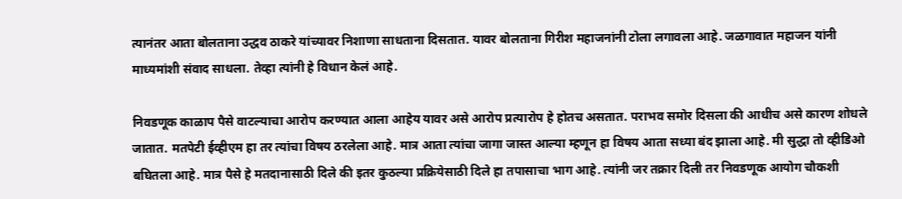त्यानंतर आता बोलताना उद्धव ठाकरे यांच्यावर निशाणा साधताना दिसतात. यावर बोलताना गिरीश महाजनांनी टोला लगावला आहे. जळगावात महाजन यांनी माध्यमांशी संवाद साधला. तेव्हा त्यांनी हे विधान केलं आहे.

निवडणूक काळाप पैसे वाटल्याचा आरोप करण्यात आला आहेय यावर असे आरोप प्रत्यारोप हे होतच असतात. पराभव समोर दिसला की आधीच असे कारण शोधले जातात. मतपेटी ईव्हीएम हा तर त्यांचा विषय ठरलेला आहे. मात्र आता त्यांचा जागा जास्त आल्या म्हणून हा विषय आता सध्या बंद झाला आहे. मी सुद्धा तो व्हीडिओ बघितला आहे. मात्र पैसे हे मतदानासाठी दिले की इतर कुठल्या प्रक्रियेसाठी दिले हा तपासाचा भाग आहे. त्यांनी जर तक्रार दिली तर निवडणूक आयोग चौकशी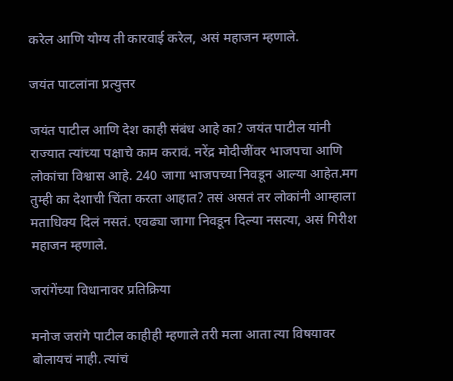करेल आणि योग्य ती कारवाई करेल, असं महाजन म्हणाले.

जयंत पाटलांना प्रत्युत्तर

जयंत पाटील आणि देश काही संबंध आहे का? जयंत पाटील यांनी राज्यात त्यांच्या पक्षाचे काम करावं. नरेंद्र मोदीजींवर भाजपचा आणि लोकांचा विश्वास आहे. 240 जागा भाजपच्या निवडून आल्या आहेत.मग तुम्ही का देशाची चिंता करता आहात? तसं असतं तर लोकांनी आम्हाला मताधिक्य दिलं नसतं. एवढ्या जागा निवडून दिल्या नसत्या, असं गिरीश महाजन म्हणाले.

जरांगेंच्या विधानावर प्रतिक्रिया

मनोज जरांगे पाटील काहीही म्हणाले तरी मला आता त्या विषयावर बोलायचं नाही. त्यांचं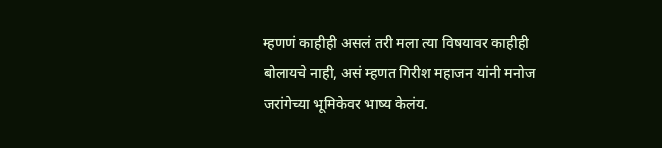म्हणणं काहीही असलं तरी मला त्या विषयावर काहीही बोलायचे नाही, असं म्हणत गिरीश महाजन यांनी मनोज जरांगेच्या भूमिकेवर भाष्य केलंय.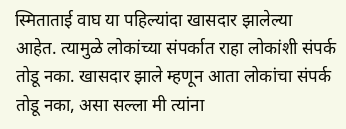स्मिताताई वाघ या पहिल्यांदा खासदार झालेल्या आहेत. त्यामुळे लोकांच्या संपर्कात राहा लोकांशी संपर्क तोडू नका. खासदार झाले म्हणून आता लोकांचा संपर्क तोडू नका, असा सल्ला मी त्यांना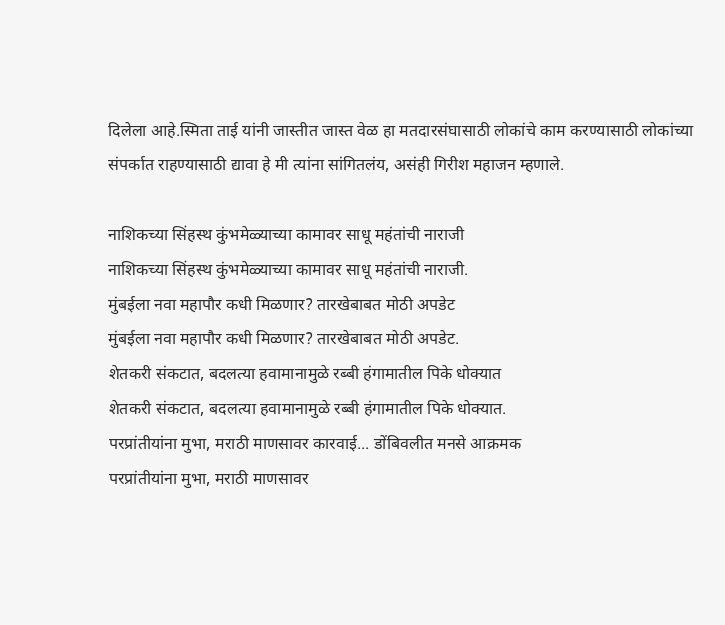दिलेला आहे.स्मिता ताई यांनी जास्तीत जास्त वेळ हा मतदारसंघासाठी लोकांचे काम करण्यासाठी लोकांच्या संपर्कात राहण्यासाठी द्यावा हे मी त्यांना सांगितलंय, असंही गिरीश महाजन म्हणाले.

नाशिकच्या सिंहस्थ कुंभमेळ्याच्या कामावर साधू महंतांची नाराजी
नाशिकच्या सिंहस्थ कुंभमेळ्याच्या कामावर साधू महंतांची नाराजी.
मुंबईला नवा महापौर कधी मिळणार? तारखेबाबत मोठी अपडेट
मुंबईला नवा महापौर कधी मिळणार? तारखेबाबत मोठी अपडेट.
शेतकरी संकटात, बदलत्या हवामानामुळे रब्बी हंगामातील पिके धोक्यात
शेतकरी संकटात, बदलत्या हवामानामुळे रब्बी हंगामातील पिके धोक्यात.
परप्रांतीयांना मुभा, मराठी माणसावर कारवाई... डोंबिवलीत मनसे आक्रमक
परप्रांतीयांना मुभा, मराठी माणसावर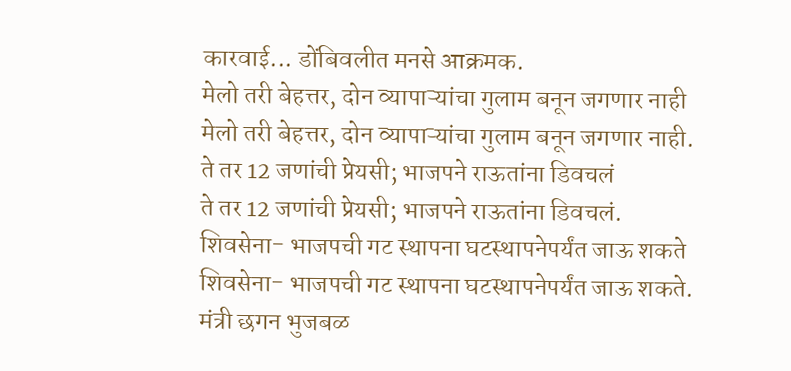कारवाई... डोंबिवलीत मनसे आक्रमक.
मेलो तरी बेहत्तर, दोन व्यापाऱ्यांचा गुलाम बनून जगणार नाही
मेलो तरी बेहत्तर, दोन व्यापाऱ्यांचा गुलाम बनून जगणार नाही.
ते तर 12 जणांची प्रेयसी; भाजपने राऊतांना डिवचलं
ते तर 12 जणांची प्रेयसी; भाजपने राऊतांना डिवचलं.
शिवसेना- भाजपची गट स्थापना घटस्थापनेपर्यंत जाऊ शकते
शिवसेना- भाजपची गट स्थापना घटस्थापनेपर्यंत जाऊ शकते.
मंत्री छगन भुजबळ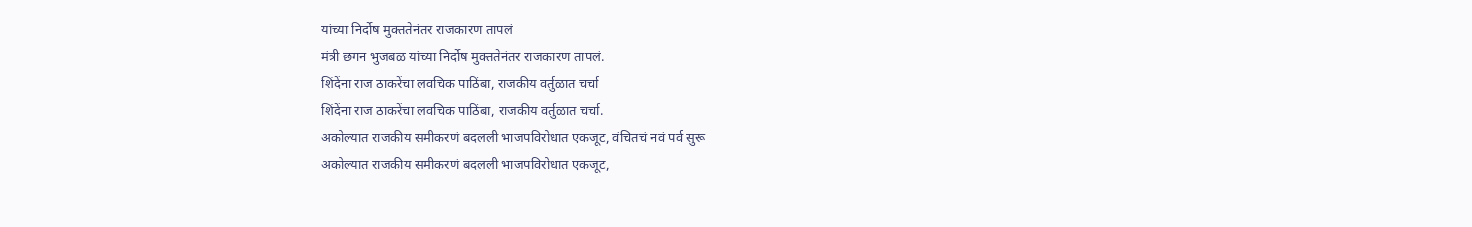यांच्या निर्दोष मुक्ततेनंतर राजकारण तापलं
मंत्री छगन भुजबळ यांच्या निर्दोष मुक्ततेनंतर राजकारण तापलं.
शिंदेंना राज ठाकरेंचा लवचिक पाठिंबा, राजकीय वर्तुळात चर्चा
शिंदेंना राज ठाकरेंचा लवचिक पाठिंबा, राजकीय वर्तुळात चर्चा.
अकोल्यात राजकीय समीकरणं बदलली भाजपविरोधात एकजूट, वंचितचं नवं पर्व सुरू
अकोल्यात राजकीय समीकरणं बदलली भाजपविरोधात एकजूट,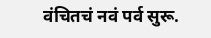वंचितचं नवं पर्व सुरू.